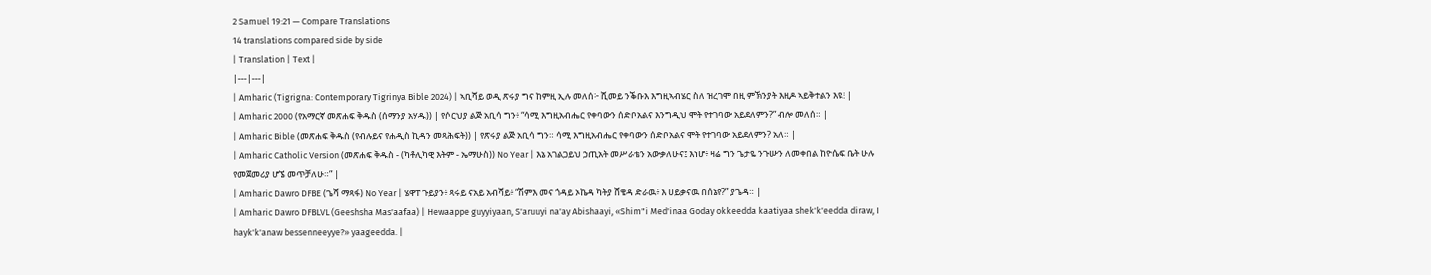2 Samuel 19:21 — Compare Translations
14 translations compared side by side
| Translation | Text |
|---|---|
| Amharic (Tigrigna: Contemporary Tigrinya Bible 2024) | ኣቢሻይ ወዲ ጽሩያ ግና ከምዚ ኢሉ መለሰ፦ ሺመይ ንቕቡእ እግዚኣብሄር ስለ ዝረገሞ በዚ ምኽንያት እዚዶ ኣይቅተልን እዩ፧ |
| Amharic 2000 (የአማርኛ መጽሐፍ ቅዱስ (ሰማንያ አሃዱ)) | የሶርህያ ልጅ አቢሳ ግን፥ “ሳሚ እግዚአብሔር የቀባውን ሰድቦአልና እንግዲህ ሞት የተገባው አይደለምን?” ብሎ መለሰ። |
| Amharic Bible (መጽሐፍ ቅዱስ (የብሉይና የሐዲስ ኪዳን መጻሕፍት)) | የጽሩያ ልጅ አቢሳ ግን። ሳሚ እግዚአብሔር የቀባውን ሰድቦአልና ሞት የተገባው አይደለምን? አለ። |
| Amharic Catholic Version (መጽሐፍ ቅዱስ - (ካቶሊካዊ እትም - ኤማሁስ)) No Year | እኔ አገልጋይህ ኃጢአት መሥራቴን አውቃለሁና፤ እነሆ፥ ዛሬ ግን ጌታዬ ንጉሡን ለመቀበል ከዮሴፍ ቤት ሁሉ የመጀመሪያ ሆኜ መጥቻለሁ።” |
| Amharic Dawro DFBE (ጌሻ ማጻፋ) No Year | ሄዋፐ ጉይያን፥ ጻሩይ ናአይ አብሻይ፥ “ሽምእ መና ጎዳይ ኦኬዳ ካትያ ሸቄዳ ድራዉ፥ እ ሀይቃናዉ በሰኔየ?” ያጌዳ። |
| Amharic Dawro DFBLVL (Geeshsha Mas'aafaa) | Hewaappe guyyiyaan, S'aruuyi na'ay Abishaayi, «Shim"i Med'inaa Goday okkeedda kaatiyaa shek'k'eedda diraw, I hayk'k'anaw bessenneeyye?» yaageedda. |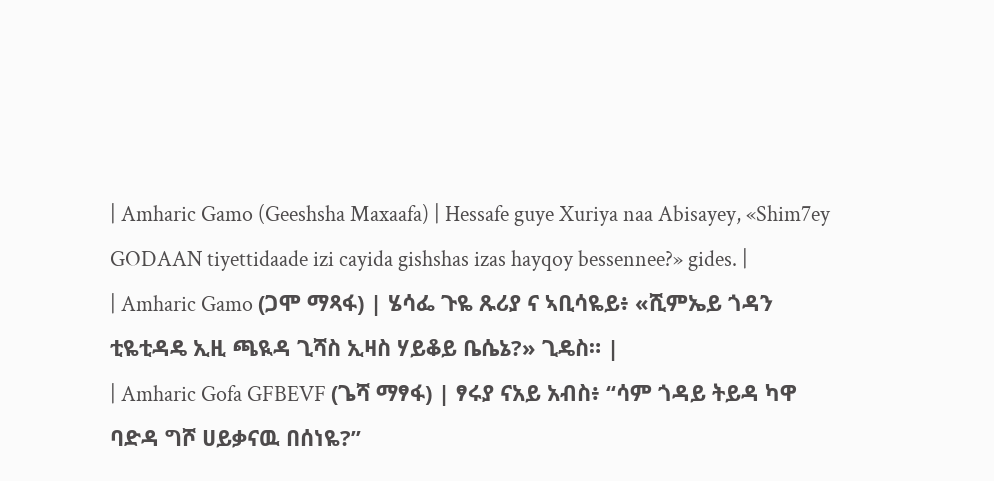| Amharic Gamo (Geeshsha Maxaafa) | Hessafe guye Xuriya naa Abisayey, «Shim7ey GODAAN tiyettidaade izi cayida gishshas izas hayqoy bessennee?» gides. |
| Amharic Gamo (ጋሞ ማጻፋ) | ሄሳፌ ጉዬ ጹሪያ ና ኣቢሳዬይ፥ «ሺምኤይ ጎዳን ቲዬቲዳዴ ኢዚ ጫዪዳ ጊሻስ ኢዛስ ሃይቆይ ቤሴኔ?» ጊዴስ። |
| Amharic Gofa GFBEVF (ጌሻ ማፃፋ) | ፃሩያ ናአይ አብስ፥ “ሳም ጎዳይ ትይዳ ካዋ ባድዳ ግሾ ሀይቃናዉ በሰነዬ?”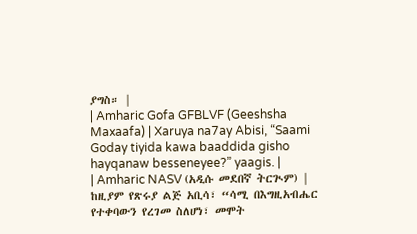ያግስ። |
| Amharic Gofa GFBLVF (Geeshsha Maxaafa) | Xaruya na7ay Abisi, “Saami Goday tiyida kawa baaddida gisho hayqanaw besseneyee?” yaagis. |
| Amharic NASV (አዲሱ መደበኛ ትርጒም) | ከዚያም የጽሩያ ልጅ አቢሳ፣ “ሳሚ በእግዚአብሔር የተቀባውን የረገመ ስለሆነ፣ መሞት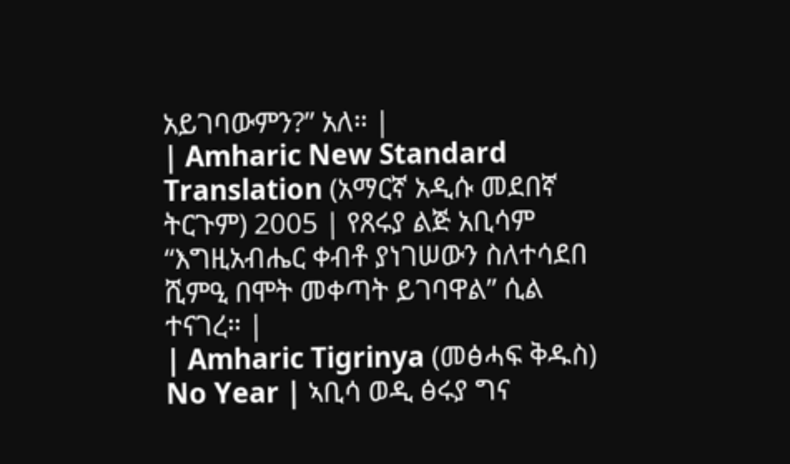አይገባውምን?” አለ። |
| Amharic New Standard Translation (አማርኛ አዲሱ መደበኛ ትርጉም) 2005 | የጸሩያ ልጅ አቢሳም “እግዚአብሔር ቀብቶ ያነገሠውን ስለተሳደበ ሺምዒ በሞት መቀጣት ይገባዋል” ሲል ተናገረ። |
| Amharic Tigrinya (መፅሓፍ ቅዱስ) No Year | ኣቢሳ ወዲ ፅሩያ ግና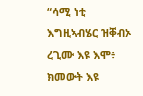“ሳሚ ነቲ እግዚኣብሄር ዝቐብኦ ረጊሙ እዩ እሞ፥ ክመውት እዩ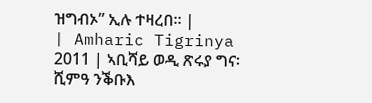ዝግብኦ” ኢሉ ተዛረበ። |
| Amharic Tigrinya 2011 | ኣቢሻይ ወዲ ጽሩያ ግና፡ ሺምዓ ንቕቡእ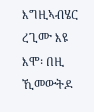እግዚኣብሄር ረጊሙ እዩ እሞ፡ በዚ ኺመውትዶ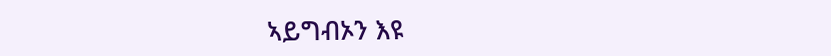ኣይግብኦን እዩ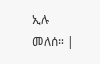ኢሉ መለሰ። |